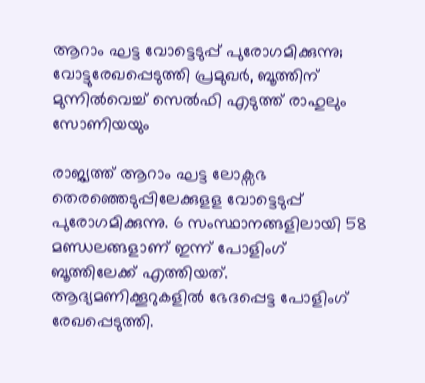ആറാം ഘട്ട വോട്ടെടുപ്പ് പുരോഗമിക്കുന്നു; വോട്ടുരേഖപ്പെടുത്തി പ്രമുഖർ, ബൂത്തിന് മുന്നില്‍വെച്ച് സെല്‍ഫി എടുത്ത് രാഹുലും സോണിയയും

രാജ്യത്ത് ആറാം ഘട്ട ലോക്സഭ തെരഞ്ഞെടുപ്പിലേക്കുളള വോട്ടെടുപ്പ് പുരോഗമിക്കുന്നു. 6 സംസ്ഥാനങ്ങളിലായി 58 മണ്ഡലങ്ങളാണ് ഇന്ന് പോളിംഗ് ബൂത്തിലേക്ക് എത്തിയത്. ആദ്യമണിക്കൂറുകളിൽ ഭേദപ്പെട്ട പോളിംഗ് രേഖപ്പെടുത്തി.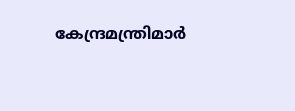കേന്ദ്രമന്ത്രിമാർ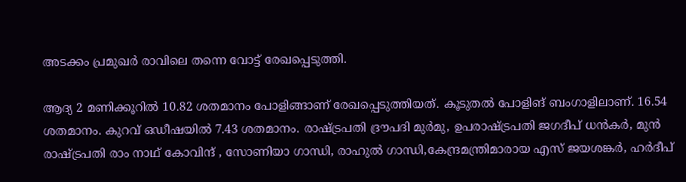അടക്കം പ്രമുഖർ രാവിലെ തന്നെ വോട്ട് രേഖപ്പെടുത്തി.

ആദ്യ 2 മണിക്കൂറിൽ 10.82 ശതമാനം പോളിങ്ങാണ് രേഖപ്പെടുത്തിയത്. കൂടുതൽ പോളിങ് ബംഗാളിലാണ്. 16.54 ശതമാനം. കുറവ് ഒഡീഷയിൽ 7.43 ശതമാനം. രാഷ്ട്രപതി ദ്രൗപദി മുര്‍മു, ഉപരാഷ്ട്രപതി ജഗദീപ് ധൻകർ, മുൻ രാഷ്ട്രപതി രാം നാഥ് കോവിന്ദ് , സോണിയാ ഗാന്ധി, രാഹുൽ ഗാന്ധി,കേന്ദ്രമന്ത്രിമാരായ എസ് ജയശങ്കർ, ഹർദീപ്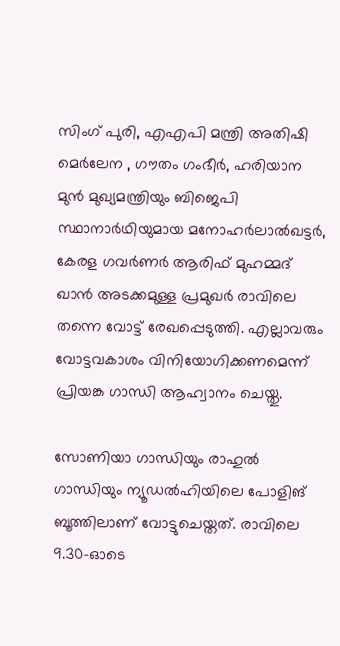സിംഗ് പുരി, എഎപി മന്ത്രി അതിഷി മെർലേന , ഗൗതം ഗംഭീർ, ഹരിയാന മുന്‍ മുഖ്യമന്ത്രിയും ബിജെപി സ്ഥാനാര്‍ഥിയുമായ മനോഹർലാൽഖട്ടർ, കേരള ഗവർണർ ആരിഫ് മുഹമ്മദ് ഖാൻ അടക്കമുള്ള പ്രമുഖ‌ർ രാവിലെ തന്നെ വോട്ട് രേഖപ്പെടുത്തി. എല്ലാവരും വോട്ടവകാശം വിനിയോഗിക്കണമെന്ന് പ്രിയങ്ക ഗാന്ധി ആഹ്വാനം ചെയ്തു.

സോണിയാ ഗാന്ധിയും രാഹുല്‍ ഗാന്ധിയും ന്യൂഡല്‍ഹിയിലെ പോളിങ് ബൂത്തിലാണ് വോട്ടുചെയ്തത്. രാവിലെ 9.30-ഓടെ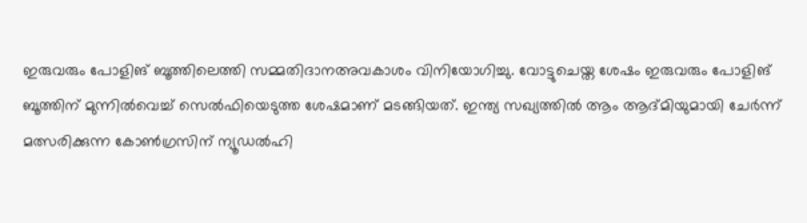ഇരുവരും പോളിങ് ബൂത്തിലെത്തി സമ്മതിദാനഅവകാശം വിനിയോഗിച്ചു. വോട്ടുചെയ്ത ശേഷം ഇരുവരും പോളിങ് ബൂത്തിന് മുന്നില്‍വെച്ച് സെല്‍ഫിയെടുത്ത ശേഷമാണ് മടങ്ങിയത്. ഇന്ത്യ സഖ്യത്തില്‍ ആം ആദ്മിയുമായി ചേര്‍ന്ന് മത്സരിക്കുന്ന കോണ്‍ഗ്രസിന് ന്യൂഡല്‍ഹി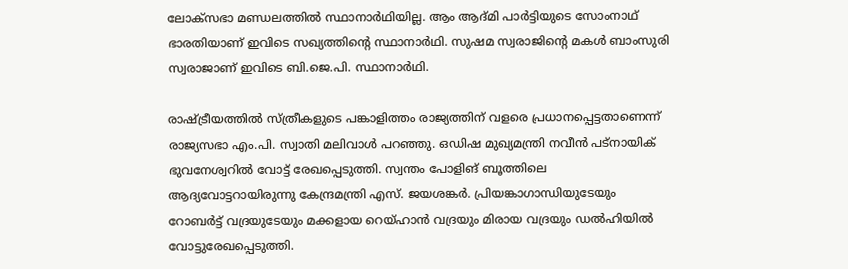ലോക്‌സഭാ മണ്ഡലത്തില്‍ സ്ഥാനാര്‍ഥിയില്ല. ആം ആദ്മി പാര്‍ട്ടിയുടെ സോംനാഥ് ഭാരതിയാണ് ഇവിടെ സഖ്യത്തിന്റെ സ്ഥാനാര്‍ഥി. സുഷമ സ്വരാജിന്റെ മകള്‍ ബാംസുരി സ്വരാജാണ് ഇവിടെ ബി.ജെ.പി. സ്ഥാനാര്‍ഥി.

രാഷ്ട്രീയത്തില്‍ സ്ത്രീകളുടെ പങ്കാളിത്തം രാജ്യത്തിന് വളരെ പ്രധാനപ്പെട്ടതാണെന്ന് രാജ്യസഭാ എം.പി. സ്വാതി മലിവാള്‍ പറഞ്ഞു. ഒഡിഷ മുഖ്യമന്ത്രി നവീന്‍ പട്‌നായിക് ഭുവനേശ്വറില്‍ വോട്ട് രേഖപ്പെടുത്തി. സ്വന്തം പോളിങ് ബൂത്തിലെ ആദ്യവോട്ടറായിരുന്നു കേന്ദ്രമന്ത്രി എസ്. ജയശങ്കര്‍. പ്രിയങ്കാഗാന്ധിയുടേയും റോബര്‍ട്ട് വദ്രയുടേയും മക്കളായ റെയ്ഹാന്‍ വദ്രയും മിരായ വദ്രയും ഡല്‍ഹിയില്‍ വോട്ടുരേഖപ്പെടുത്തി.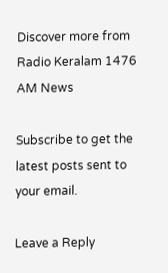Discover more from Radio Keralam 1476 AM News

Subscribe to get the latest posts sent to your email.

Leave a Reply